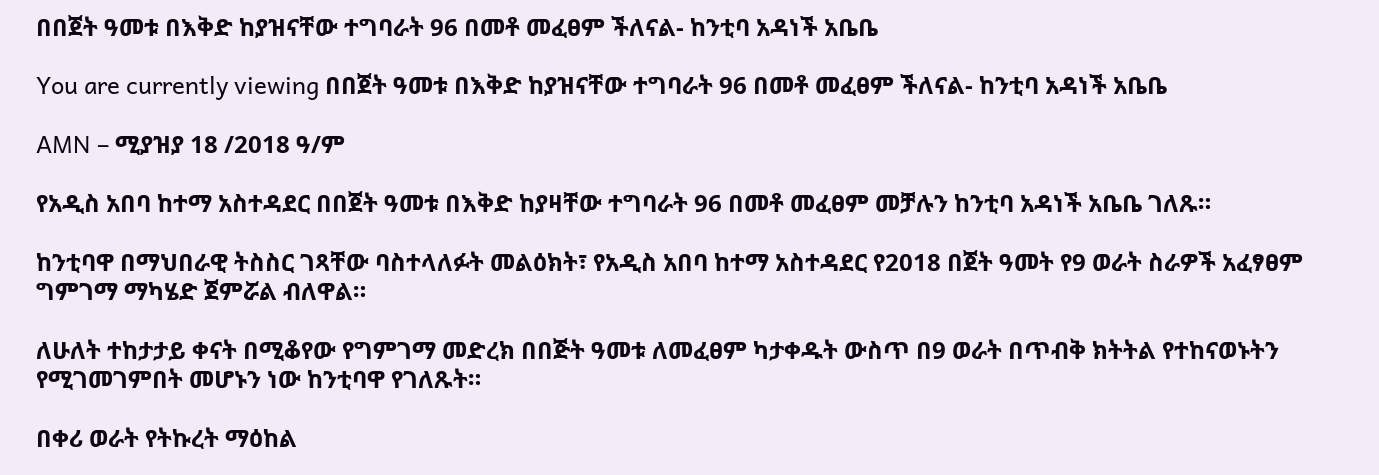በበጀት ዓመቱ በእቅድ ከያዝናቸው ተግባራት 96 በመቶ መፈፀም ችለናል- ከንቲባ አዳነች አቤቤ

You are currently viewing በበጀት ዓመቱ በእቅድ ከያዝናቸው ተግባራት 96 በመቶ መፈፀም ችለናል- ከንቲባ አዳነች አቤቤ

AMN – ሚያዝያ 18 /2018 ዓ/ም

የአዲስ አበባ ከተማ አስተዳደር በበጀት ዓመቱ በእቅድ ከያዛቸው ተግባራት 96 በመቶ መፈፀም መቻሉን ከንቲባ አዳነች አቤቤ ገለጹ።

ከንቲባዋ በማህበራዊ ትስስር ገጻቸው ባስተላለፉት መልዕክት፣ የአዲስ አበባ ከተማ አስተዳደር የ2018 በጀት ዓመት የ9 ወራት ስራዎች አፈፃፀም ግምገማ ማካሄድ ጀምሯል ብለዋል።

ለሁለት ተከታታይ ቀናት በሚቆየው የግምገማ መድረክ በበጅት ዓመቱ ለመፈፀም ካታቀዱት ውስጥ በ9 ወራት በጥብቅ ክትትል የተከናወኑትን የሚገመገምበት መሆኑን ነው ከንቲባዋ የገለጹት።

በቀሪ ወራት የትኩረት ማዕከል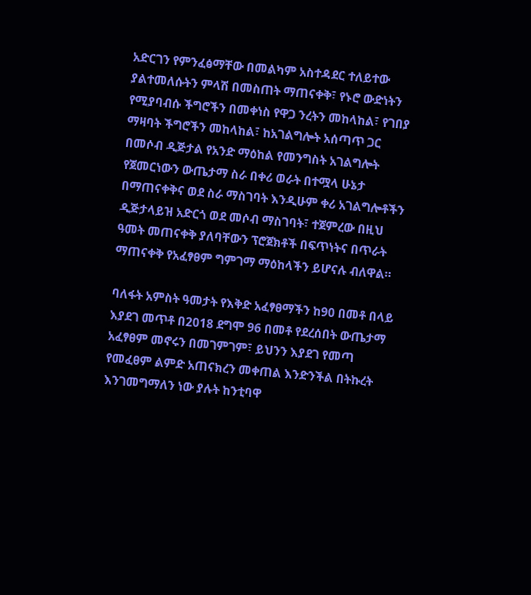አድርገን የምንፈፅማቸው በመልካም አስተዳደር ተለይተው ያልተመለሱትን ምላሽ በመስጠት ማጠናቀቅ፣ የኑሮ ውድነትን የሚያባብሱ ችግሮችን በመቀነስ የዋጋ ንረትን መከላከል፣ የገበያ ማዛባት ችግሮችን መከላከል፣ ከአገልግሎት አሰጣጥ ጋር በመሶብ ዲጅታል የአንድ ማዕከል የመንግስት አገልግሎት የጀመርነውን ውጤታማ ስራ በቀሪ ወራት በተሟላ ሁኔታ በማጠናቀቅና ወደ ስራ ማስገባት እንዲሁም ቀሪ አገልግሎቶችን ዲጅታላይዝ አድርጎ ወደ መሶብ ማስገባት፣ ተጀምረው በዚህ ዓመት መጠናቀቅ ያለባቸውን ፕሮጀክቶች በፍጥነትና በጥራት ማጠናቀቅ የአፈፃፀም ግምገማ ማዕከላችን ይሆናሉ ብለዋል።

ባለፋት አምስት ዓመታት የእቅድ አፈፃፀማችን ከ90 በመቶ በላይ እያደገ መጥቶ በ2018 ደግሞ 96 በመቶ የደረሰበት ውጤታማ አፈፃፀም መኖሩን በመገምገም፣ ይህንን እያደገ የመጣ የመፈፀም ልምድ አጠናክረን መቀጠል እንድንችል በትኩረት እንገመግማለን ነው ያሉት ከንቲባዋ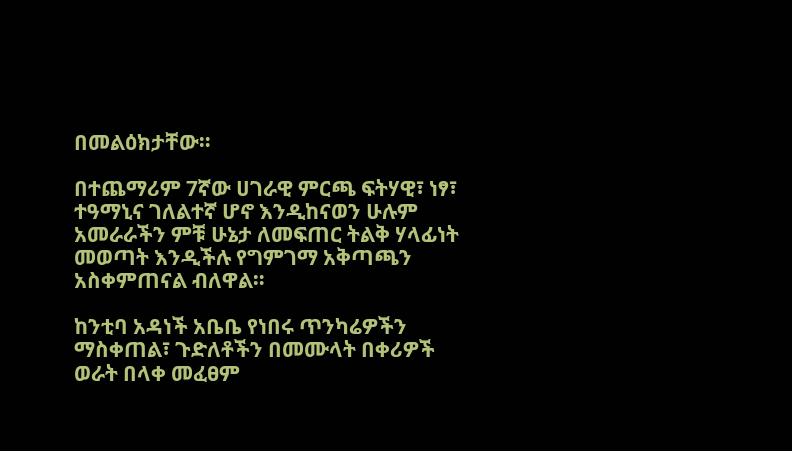በመልዕክታቸው።

በተጨማሪም 7ኛው ሀገራዊ ምርጫ ፍትሃዊ፣ ነፃ፣ ተዓማኒና ገለልተኛ ሆኖ እንዲከናወን ሁሉም አመራራችን ምቹ ሁኔታ ለመፍጠር ትልቅ ሃላፊነት መወጣት እንዲችሉ የግምገማ አቅጣጫን አስቀምጠናል ብለዋል።

ከንቲባ አዳነች አቤቤ የነበሩ ጥንካሬዎችን ማስቀጠል፣ ጉድለቶችን በመሙላት በቀሪዎች ወራት በላቀ መፈፀም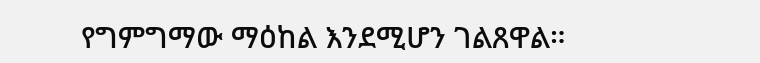የግምግማው ማዕከል እንደሚሆን ገልጸዋል።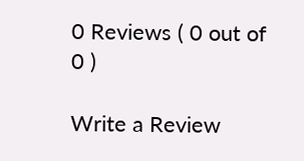0 Reviews ( 0 out of 0 )

Write a Review